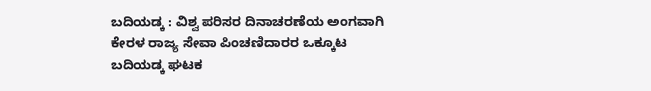ಬದಿಯಡ್ಕ : ವಿಶ್ವ ಪರಿಸರ ದಿನಾಚರಣೆಯ ಅಂಗವಾಗಿ ಕೇರಳ ರಾಜ್ಯ ಸೇವಾ ಪಿಂಚಣಿದಾರರ ಒಕ್ಕೂಟ ಬದಿಯಡ್ಕ ಘಟಕ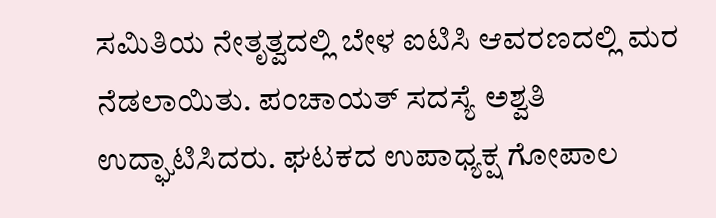ಸಮಿತಿಯ ನೇತೃತ್ವದಲ್ಲಿ ಬೇಳ ಐಟಿಸಿ ಆವರಣದಲ್ಲಿ ಮರ ನೆಡಲಾಯಿತು. ಪಂಚಾಯತ್ ಸದಸ್ಯೆ ಅಶ್ವತಿ ಉದ್ಘಾಟಿಸಿದರು. ಘಟಕದ ಉಪಾಧ್ಯಕ್ಷ ಗೋಪಾಲ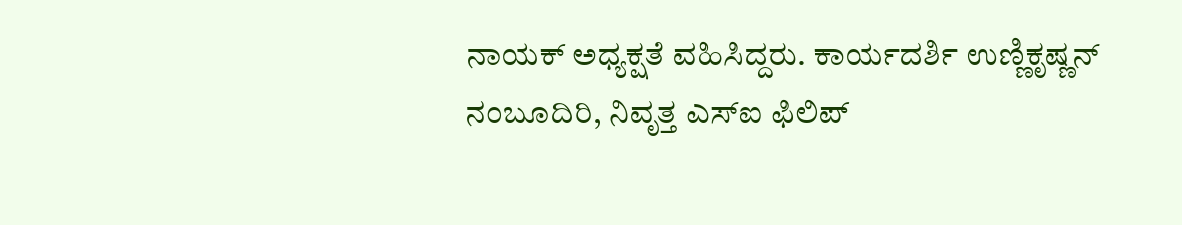ನಾಯಕ್ ಅಧ್ಯಕ್ಷತೆ ವಹಿಸಿದ್ದರು. ಕಾರ್ಯದರ್ಶಿ ಉಣ್ಣಿಕೃಷ್ಣನ್ ನಂಬೂದಿರಿ, ನಿವೃತ್ತ ಎಸ್ಐ ಫಿಲಿಪ್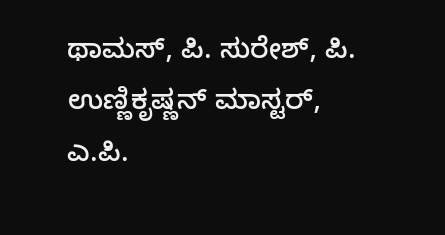ಥಾಮಸ್, ಪಿ. ಸುರೇಶ್, ಪಿ. ಉಣ್ಣಿಕೃಷ್ಣನ್ ಮಾಸ್ಟರ್, ಎ.ಪಿ.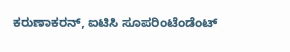ಕರುಣಾಕರನ್, ಐಟಿಸಿ ಸೂಪರಿಂಟೆಂಡೆಂಟ್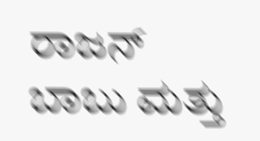ರಾಜನ್ ಬಾಬು ಮತ್ತು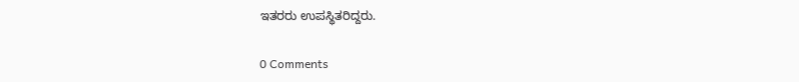ಇತರರು ಉಪಸ್ಥಿತರಿದ್ದರು.

0 Comments